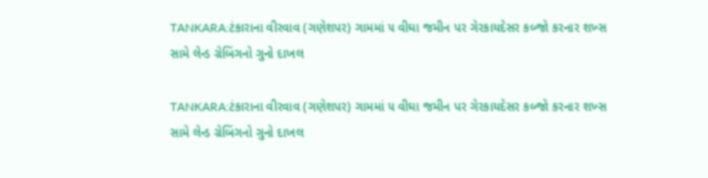TANKARA:ટંકારાના વીરવાવ (ગણેશપર) ગામમાં ૫ વીઘા જમીન પર ગેરકાયદેસર કબ્જો કરનાર શખ્સ સામે લેન્ડ ગ્રેબિંગનો ગુનો દાખલ

TANKARA:ટંકારાના વીરવાવ (ગણેશપર) ગામમાં ૫ વીઘા જમીન પર ગેરકાયદેસર કબ્જો કરનાર શખ્સ સામે લેન્ડ ગ્રેબિંગનો ગુનો દાખલ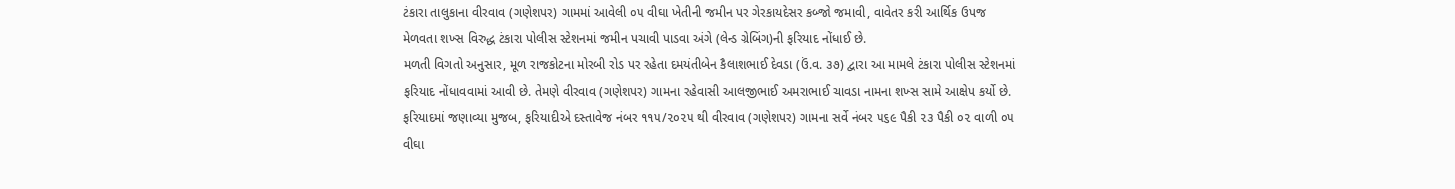ટંકારા તાલુકાના વીરવાવ (ગણેશપર) ગામમાં આવેલી ૦૫ વીઘા ખેતીની જમીન પર ગેરકાયદેસર કબ્જો જમાવી, વાવેતર કરી આર્થિક ઉપજ મેળવતા શખ્સ વિરુદ્ધ ટંકારા પોલીસ સ્ટેશનમાં જમીન પચાવી પાડવા અંગે (લેન્ડ ગ્રેબિંગ)ની ફરિયાદ નોંધાઈ છે.
મળતી વિગતો અનુસાર, મૂળ રાજકોટના મોરબી રોડ પર રહેતા દમયંતીબેન કૈલાશભાઈ દેવડા (ઉં.વ. ૩૭) દ્વારા આ મામલે ટંકારા પોલીસ સ્ટેશનમાં ફરિયાદ નોંધાવવામાં આવી છે. તેમણે વીરવાવ (ગણેશપર) ગામના રહેવાસી આલજીભાઈ અમરાભાઈ ચાવડા નામના શખ્સ સામે આક્ષેપ કર્યો છે.
ફરિયાદમાં જણાવ્યા મુજબ, ફરિયાદીએ દસ્તાવેજ નંબર ૧૧૫/૨૦૨૫ થી વીરવાવ (ગણેશપર) ગામના સર્વે નંબર ૫૬૯ પૈકી ૨૩ પૈકી ૦૨ વાળી ૦૫ વીઘા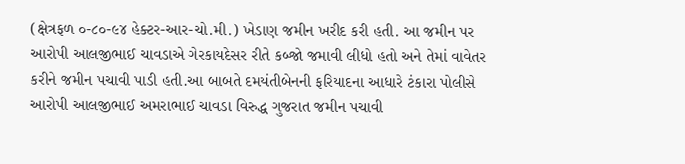(ક્ષેત્રફળ ૦-૮૦-૯૪ હેક્ટર-આર-ચો.મી.) ખેડાણ જમીન ખરીદ કરી હતી. આ જમીન પર આરોપી આલજીભાઈ ચાવડાએ ગેરકાયદેસર રીતે કબ્જો જમાવી લીધો હતો અને તેમાં વાવેતર કરીને જમીન પચાવી પાડી હતી.આ બાબતે દમયંતીબેનની ફરિયાદના આધારે ટંકારા પોલીસે આરોપી આલજીભાઈ અમરાભાઈ ચાવડા વિરુદ્ધ ગુજરાત જમીન પચાવી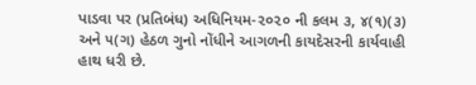પાડવા પર (પ્રતિબંધ) અધિનિયમ-૨૦૨૦ ની કલમ ૩, ૪(૧)(૩) અને ૫(ગ) હેઠળ ગુનો નોંધીને આગળની કાયદેસરની કાર્યવાહી હાથ ધરી છે.